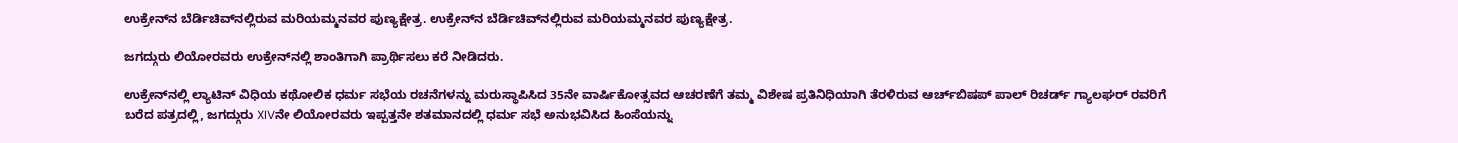ಉಕ್ರೇನ್‌ನ ಬೆರ್ಡಿಚಿವ್‌ನಲ್ಲಿರುವ ಮರಿಯಮ್ಮನವರ ಪುಣ್ಯಕ್ಷೇತ್ರ. ಉಕ್ರೇನ್‌ನ ಬೆರ್ಡಿಚಿವ್‌ನಲ್ಲಿರುವ ಮರಿಯಮ್ಮನವರ ಪುಣ್ಯಕ್ಷೇತ್ರ.

ಜಗದ್ಗುರು ಲಿಯೋರವರು ಉಕ್ರೇನ್‌ನಲ್ಲಿ ಶಾಂತಿಗಾಗಿ ಪ್ರಾರ್ಥಿಸಲು ಕರೆ ನೀಡಿದರು.

ಉಕ್ರೇನ್‌ನಲ್ಲಿ ಲ್ಯಾಟಿನ್ ವಿಧಿಯ ಕಥೋಲಿಕ ಧರ್ಮ ಸಭೆಯ ರಚನೆಗಳನ್ನು ಮರುಸ್ಥಾಪಿಸಿದ 35ನೇ ವಾರ್ಷಿಕೋತ್ಸವದ ಆಚರಣೆಗೆ ತಮ್ಮ ವಿಶೇಷ ಪ್ರತಿನಿಧಿಯಾಗಿ ತೆರಳಿರುವ ಆರ್ಚ್‌ಬಿಷಪ್ ಪಾಲ್ ರಿಚರ್ಡ್ ಗ್ಯಾಲಘರ್ ರವರಿಗೆ ಬರೆದ ಪತ್ರದಲ್ಲಿ, ಜಗದ್ಗುರು XIVನೇ ಲಿಯೋರವರು ಇಪ್ಪತ್ತನೇ ಶತಮಾನದಲ್ಲಿ ಧರ್ಮ ಸಭೆ ಅನುಭವಿಸಿದ ಹಿಂಸೆಯನ್ನು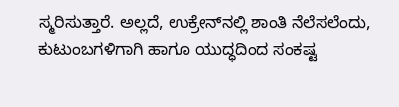ಸ್ಮರಿಸುತ್ತಾರೆ. ಅಲ್ಲದೆ, ಉಕ್ರೇನ್‌ನಲ್ಲಿ ಶಾಂತಿ ನೆಲೆಸಲೆಂದು, ಕುಟುಂಬಗಳಿಗಾಗಿ ಹಾಗೂ ಯುದ್ಧದಿಂದ ಸಂಕಷ್ಟ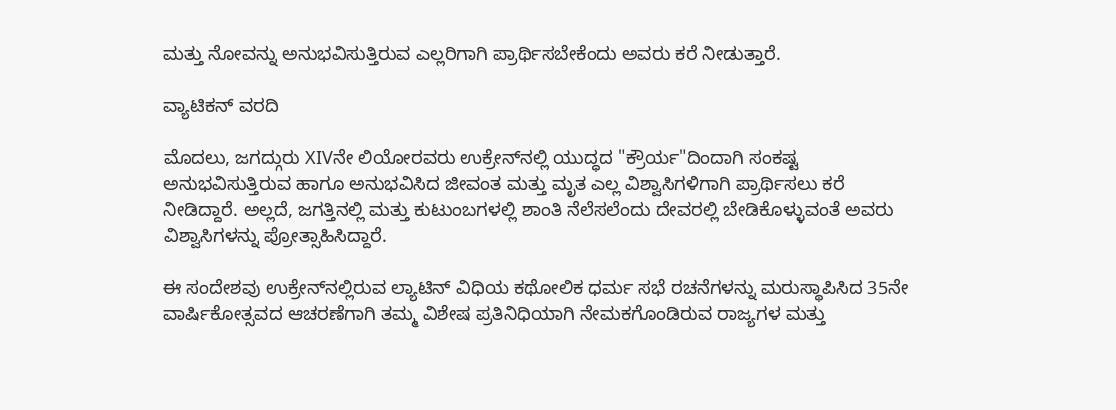ಮತ್ತು ನೋವನ್ನು ಅನುಭವಿಸುತ್ತಿರುವ ಎಲ್ಲರಿಗಾಗಿ ಪ್ರಾರ್ಥಿಸಬೇಕೆಂದು ಅವರು ಕರೆ ನೀಡುತ್ತಾರೆ.

ವ್ಯಾಟಿಕನ್ ವರದಿ

ಮೊದಲು, ಜಗದ್ಗುರು XIVನೇ ಲಿಯೋರವರು ಉಕ್ರೇನ್‌ನಲ್ಲಿ ಯುದ್ಧದ "ಕ್ರೌರ್ಯ"ದಿಂದಾಗಿ ಸಂಕಷ್ಟ ಅನುಭವಿಸುತ್ತಿರುವ ಹಾಗೂ ಅನುಭವಿಸಿದ ಜೀವಂತ ಮತ್ತು ಮೃತ ಎಲ್ಲ ವಿಶ್ವಾಸಿಗಳಿಗಾಗಿ ಪ್ರಾರ್ಥಿಸಲು ಕರೆ ನೀಡಿದ್ದಾರೆ. ಅಲ್ಲದೆ, ಜಗತ್ತಿನಲ್ಲಿ ಮತ್ತು ಕುಟುಂಬಗಳಲ್ಲಿ ಶಾಂತಿ ನೆಲೆಸಲೆಂದು ದೇವರಲ್ಲಿ ಬೇಡಿಕೊಳ್ಳುವಂತೆ ಅವರು ವಿಶ್ವಾಸಿಗಳನ್ನು ಪ್ರೋತ್ಸಾಹಿಸಿದ್ದಾರೆ.

ಈ ಸಂದೇಶವು ಉಕ್ರೇನ್‌ನಲ್ಲಿರುವ ಲ್ಯಾಟಿನ್ ವಿಧಿಯ ಕಥೋಲಿಕ ಧರ್ಮ ಸಭೆ ರಚನೆಗಳನ್ನು ಮರುಸ್ಥಾಪಿಸಿದ 35ನೇ ವಾರ್ಷಿಕೋತ್ಸವದ ಆಚರಣೆಗಾಗಿ ತಮ್ಮ ವಿಶೇಷ ಪ್ರತಿನಿಧಿಯಾಗಿ ನೇಮಕಗೊಂಡಿರುವ ರಾಜ್ಯಗಳ ಮತ್ತು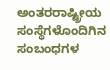ಅಂತರರಾಷ್ಟ್ರೀಯ ಸಂಸ್ಥೆಗಳೊಂದಿಗಿನ ಸಂಬಂಧಗಳ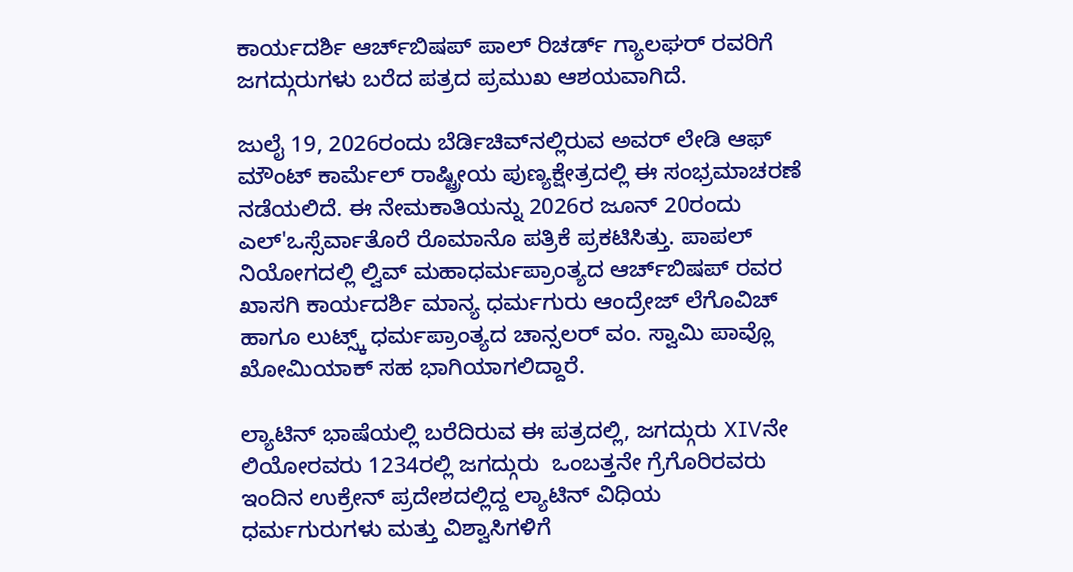ಕಾರ್ಯದರ್ಶಿ ಆರ್ಚ್‌ಬಿಷಪ್ ಪಾಲ್ ರಿಚರ್ಡ್ ಗ್ಯಾಲಘರ್ ರವರಿಗೆ ಜಗದ್ಗುರುಗಳು ಬರೆದ ಪತ್ರದ ಪ್ರಮುಖ ಆಶಯವಾಗಿದೆ.

ಜುಲೈ 19, 2026ರಂದು ಬೆರ್ಡಿಚಿವ್‌ನಲ್ಲಿರುವ ಅವರ್ ಲೇಡಿ ಆಫ್ ಮೌಂಟ್ ಕಾರ್ಮೆಲ್ ರಾಷ್ಟ್ರೀಯ ಪುಣ್ಯಕ್ಷೇತ್ರದಲ್ಲಿ ಈ ಸಂಭ್ರಮಾಚರಣೆ ನಡೆಯಲಿದೆ. ಈ ನೇಮಕಾತಿಯನ್ನು 2026ರ ಜೂನ್ 20ರಂದು ಎಲ್'ಒಸ್ಸೆರ್ವಾತೊರೆ ರೊಮಾನೊ ಪತ್ರಿಕೆ ಪ್ರಕಟಿಸಿತ್ತು. ಪಾಪಲ್ ನಿಯೋಗದಲ್ಲಿ ಲ್ವಿವ್ ಮಹಾಧರ್ಮಪ್ರಾಂತ್ಯದ ಆರ್ಚ್‌ಬಿಷಪ್ ರವರ ಖಾಸಗಿ ಕಾರ್ಯದರ್ಶಿ ಮಾನ್ಯ ಧರ್ಮಗುರು ಆಂದ್ರೇಜ್ ಲೆಗೊವಿಚ್ ಹಾಗೂ ಲುಟ್ಸ್ಕ್ ಧರ್ಮಪ್ರಾಂತ್ಯದ ಚಾನ್ಸಲರ್ ವಂ. ಸ್ವಾಮಿ ಪಾವ್ಲೊ ಖೋಮಿಯಾಕ್ ಸಹ ಭಾಗಿಯಾಗಲಿದ್ದಾರೆ.

ಲ್ಯಾಟಿನ್ ಭಾಷೆಯಲ್ಲಿ ಬರೆದಿರುವ ಈ ಪತ್ರದಲ್ಲಿ, ಜಗದ್ಗುರು XIVನೇ ಲಿಯೋರವರು 1234ರಲ್ಲಿ ಜಗದ್ಗುರು  ಒಂಬತ್ತನೇ ಗ್ರೆಗೊರಿರವರು ಇಂದಿನ ಉಕ್ರೇನ್ ಪ್ರದೇಶದಲ್ಲಿದ್ದ ಲ್ಯಾಟಿನ್ ವಿಧಿಯ ಧರ್ಮಗುರುಗಳು ಮತ್ತು ವಿಶ್ವಾಸಿಗಳಿಗೆ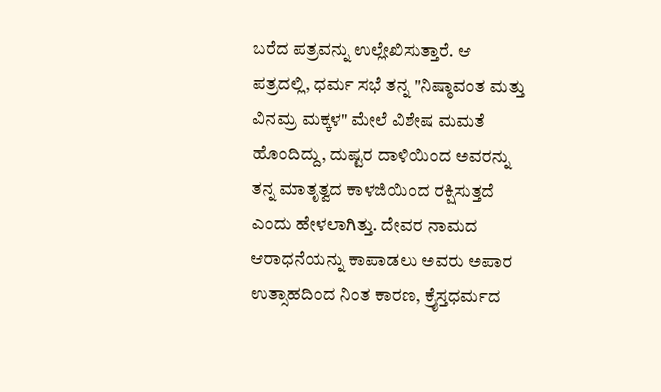ಬರೆದ ಪತ್ರವನ್ನು ಉಲ್ಲೇಖಿಸುತ್ತಾರೆ. ಆ ಪತ್ರದಲ್ಲಿ, ಧರ್ಮ ಸಭೆ ತನ್ನ "ನಿಷ್ಠಾವಂತ ಮತ್ತು ವಿನಮ್ರ ಮಕ್ಕಳ" ಮೇಲೆ ವಿಶೇಷ ಮಮತೆ ಹೊಂದಿದ್ದು, ದುಷ್ಟರ ದಾಳಿಯಿಂದ ಅವರನ್ನು ತನ್ನ ಮಾತೃತ್ವದ ಕಾಳಜಿಯಿಂದ ರಕ್ಷಿಸುತ್ತದೆ ಎಂದು ಹೇಳಲಾಗಿತ್ತು. ದೇವರ ನಾಮದ ಆರಾಧನೆಯನ್ನು ಕಾಪಾಡಲು ಅವರು ಅಪಾರ ಉತ್ಸಾಹದಿಂದ ನಿಂತ ಕಾರಣ, ಕ್ರೈಸ್ತಧರ್ಮದ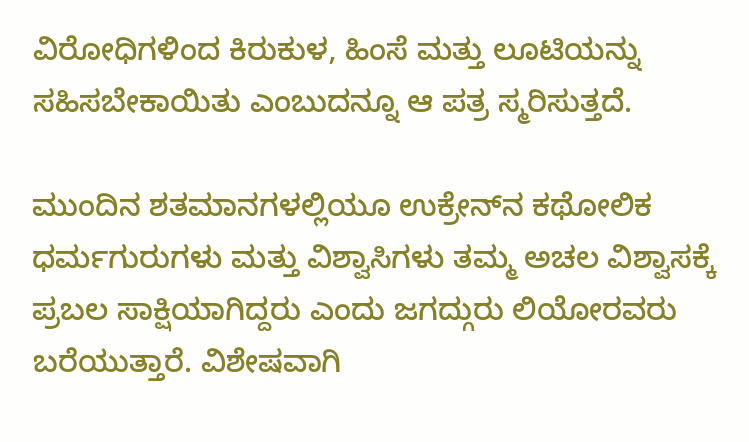ವಿರೋಧಿಗಳಿಂದ ಕಿರುಕುಳ, ಹಿಂಸೆ ಮತ್ತು ಲೂಟಿಯನ್ನು ಸಹಿಸಬೇಕಾಯಿತು ಎಂಬುದನ್ನೂ ಆ ಪತ್ರ ಸ್ಮರಿಸುತ್ತದೆ.

ಮುಂದಿನ ಶತಮಾನಗಳಲ್ಲಿಯೂ ಉಕ್ರೇನ್‌ನ ಕಥೋಲಿಕ ಧರ್ಮಗುರುಗಳು ಮತ್ತು ವಿಶ್ವಾಸಿಗಳು ತಮ್ಮ ಅಚಲ ವಿಶ್ವಾಸಕ್ಕೆ ಪ್ರಬಲ ಸಾಕ್ಷಿಯಾಗಿದ್ದರು ಎಂದು ಜಗದ್ಗುರು ಲಿಯೋರವರು ಬರೆಯುತ್ತಾರೆ. ವಿಶೇಷವಾಗಿ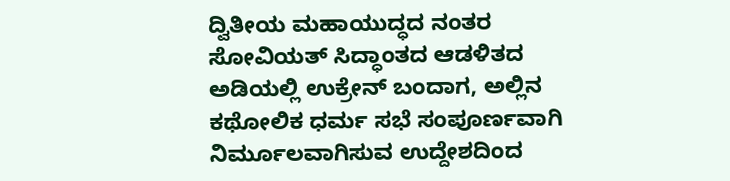ದ್ವಿತೀಯ ಮಹಾಯುದ್ಧದ ನಂತರ ಸೋವಿಯತ್ ಸಿದ್ಧಾಂತದ ಆಡಳಿತದ ಅಡಿಯಲ್ಲಿ ಉಕ್ರೇನ್ ಬಂದಾಗ, ಅಲ್ಲಿನ ಕಥೋಲಿಕ ಧರ್ಮ ಸಭೆ ಸಂಪೂರ್ಣವಾಗಿ ನಿರ್ಮೂಲವಾಗಿಸುವ ಉದ್ದೇಶದಿಂದ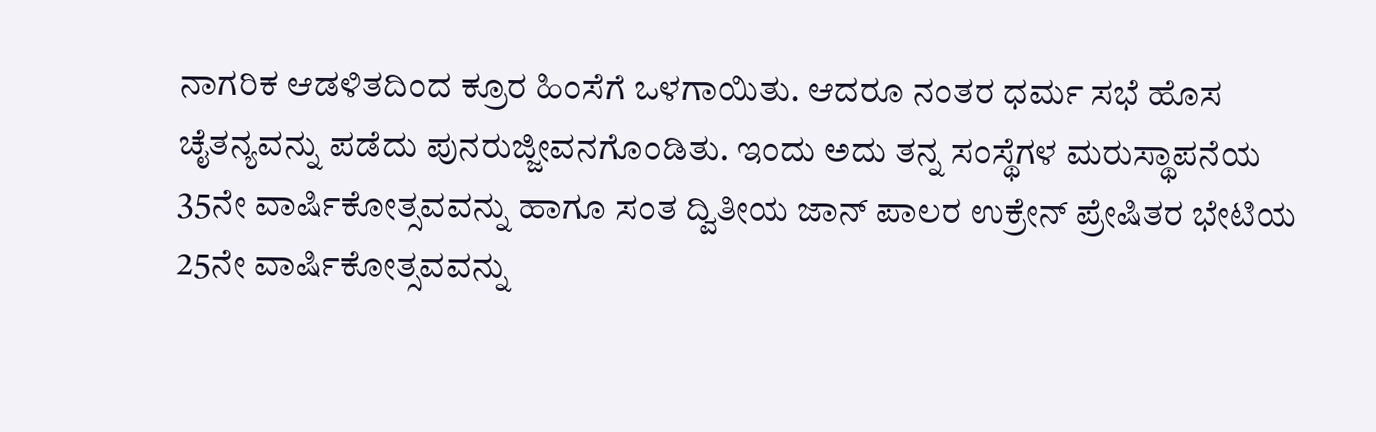ನಾಗರಿಕ ಆಡಳಿತದಿಂದ ಕ್ರೂರ ಹಿಂಸೆಗೆ ಒಳಗಾಯಿತು. ಆದರೂ ನಂತರ ಧರ್ಮ ಸಭೆ ಹೊಸ ಚೈತನ್ಯವನ್ನು ಪಡೆದು ಪುನರುಜ್ಜೀವನಗೊಂಡಿತು. ಇಂದು ಅದು ತನ್ನ ಸಂಸ್ಥೆಗಳ ಮರುಸ್ಥಾಪನೆಯ 35ನೇ ವಾರ್ಷಿಕೋತ್ಸವವನ್ನು ಹಾಗೂ ಸಂತ ದ್ವಿತೀಯ ಜಾನ್ ಪಾಲರ ಉಕ್ರೇನ್ ಪ್ರೇಷಿತರ ಭೇಟಿಯ 25ನೇ ವಾರ್ಷಿಕೋತ್ಸವವನ್ನು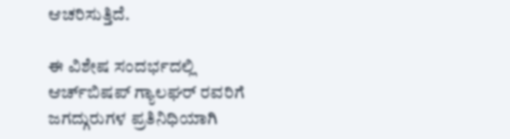ಆಚರಿಸುತ್ತಿದೆ.

ಈ ವಿಶೇಷ ಸಂದರ್ಭದಲ್ಲಿ ಆರ್ಚ್‌ಬಿಷಪ್ ಗ್ಯಾಲಘರ್ ರವರಿಗೆ ಜಗದ್ಗುರುಗಳ ಪ್ರತಿನಿಧಿಯಾಗಿ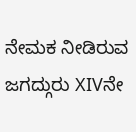ನೇಮಕ ನೀಡಿರುವ ಜಗದ್ಗುರು XIVನೇ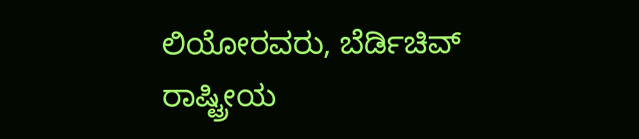ಲಿಯೋರವರು, ಬೆರ್ಡಿಚಿವ್ ರಾಷ್ಟ್ರೀಯ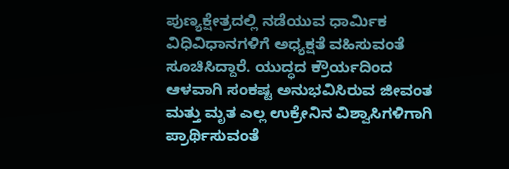ಪುಣ್ಯಕ್ಷೇತ್ರದಲ್ಲಿ ನಡೆಯುವ ಧಾರ್ಮಿಕ ವಿಧಿವಿಧಾನಗಳಿಗೆ ಅಧ್ಯಕ್ಷತೆ ವಹಿಸುವಂತೆ ಸೂಚಿಸಿದ್ದಾರೆ. ಯುದ್ಧದ ಕ್ರೌರ್ಯದಿಂದ ಆಳವಾಗಿ ಸಂಕಷ್ಟ ಅನುಭವಿಸಿರುವ ಜೀವಂತ ಮತ್ತು ಮೃತ ಎಲ್ಲ ಉಕ್ರೇನಿನ ವಿಶ್ವಾಸಿಗಳಿಗಾಗಿ ಪ್ರಾರ್ಥಿಸುವಂತೆ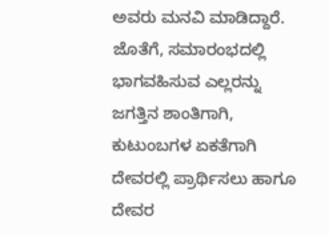ಅವರು ಮನವಿ ಮಾಡಿದ್ದಾರೆ. ಜೊತೆಗೆ, ಸಮಾರಂಭದಲ್ಲಿ ಭಾಗವಹಿಸುವ ಎಲ್ಲರನ್ನು ಜಗತ್ತಿನ ಶಾಂತಿಗಾಗಿ, ಕುಟುಂಬಗಳ ಏಕತೆಗಾಗಿ ದೇವರಲ್ಲಿ ಪ್ರಾರ್ಥಿಸಲು ಹಾಗೂ ದೇವರ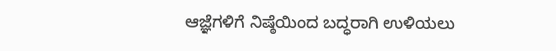ಆಜ್ಞೆಗಳಿಗೆ ನಿಷ್ಠೆಯಿಂದ ಬದ್ಧರಾಗಿ ಉಳಿಯಲು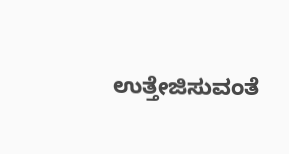ಉತ್ತೇಜಿಸುವಂತೆ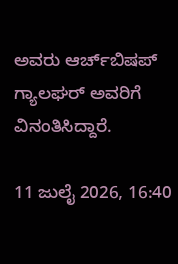ಅವರು ಆರ್ಚ್‌ಬಿಷಪ್ ಗ್ಯಾಲಘರ್ ಅವರಿಗೆ ವಿನಂತಿಸಿದ್ದಾರೆ.

11 ಜುಲೈ 2026, 16:40